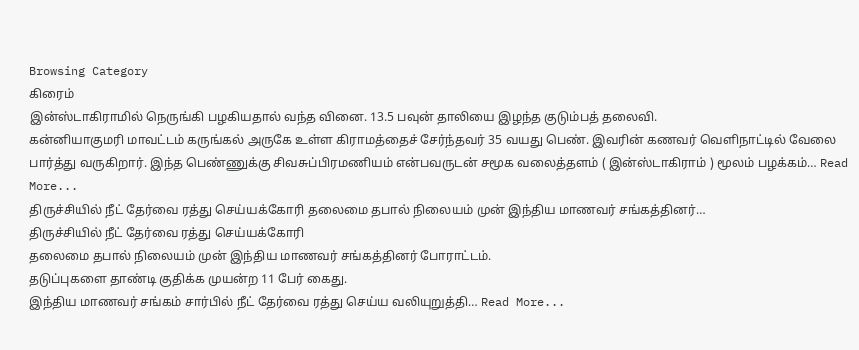Browsing Category
கிரைம்
இன்ஸ்டாகிராமில் நெருங்கி பழகியதால் வந்த வினை. 13.5 பவுன் தாலியை இழந்த குடும்பத் தலைவி.
கன்னியாகுமரி மாவட்டம் கருங்கல் அருகே உள்ள கிராமத்தைச் சேர்ந்தவர் 35 வயது பெண். இவரின் கணவர் வெளிநாட்டில் வேலை பார்த்து வருகிறார். இந்த பெண்ணுக்கு சிவசுப்பிரமணியம் என்பவருடன் சமூக வலைத்தளம் ( இன்ஸ்டாகிராம் ) மூலம் பழக்கம்… Read More...
திருச்சியில் நீட் தேர்வை ரத்து செய்யக்கோரி தலைமை தபால் நிலையம் முன் இந்திய மாணவர் சங்கத்தினர்…
திருச்சியில் நீட் தேர்வை ரத்து செய்யக்கோரி
தலைமை தபால் நிலையம் முன் இந்திய மாணவர் சங்கத்தினர் போராட்டம்.
தடுப்புகளை தாண்டி குதிக்க முயன்ற 11 பேர் கைது.
இந்திய மாணவர் சங்கம் சார்பில் நீட் தேர்வை ரத்து செய்ய வலியுறுத்தி… Read More...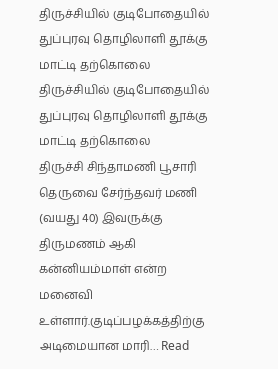திருச்சியில் குடிபோதையில் துப்புரவு தொழிலாளி தூக்கு மாட்டி தற்கொலை
திருச்சியில் குடிபோதையில் துப்புரவு தொழிலாளி தூக்கு மாட்டி தற்கொலை
திருச்சி சிந்தாமணி பூசாரி தெருவை சேர்ந்தவர் மணி (வயது 40) இவருக்கு திருமணம் ஆகி கன்னியம்மாள் என்ற மனைவி உள்ளார்.குடிப்பழக்கத்திற்கு அடிமையான மாரி… Read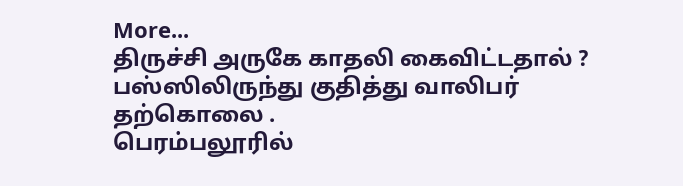More...
திருச்சி அருகே காதலி கைவிட்டதால் ? பஸ்ஸிலிருந்து குதித்து வாலிபர் தற்கொலை .
பெரம்பலூரில்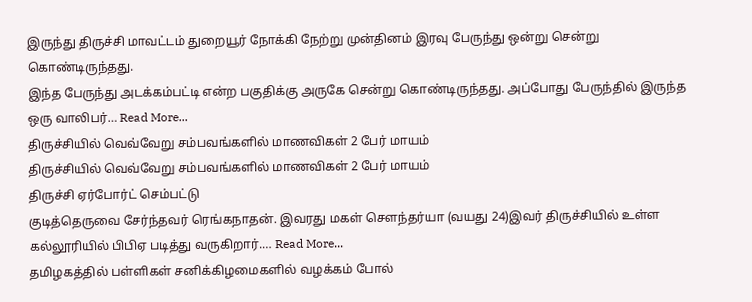இருந்து திருச்சி மாவட்டம் துறையூர் நோக்கி நேற்று முன்தினம் இரவு பேருந்து ஒன்று சென்று கொண்டிருந்தது.
இந்த பேருந்து அடக்கம்பட்டி என்ற பகுதிக்கு அருகே சென்று கொண்டிருந்தது. அப்போது பேருந்தில் இருந்த ஒரு வாலிபர்… Read More...
திருச்சியில் வெவ்வேறு சம்பவங்களில் மாணவிகள் 2 பேர் மாயம்
திருச்சியில் வெவ்வேறு சம்பவங்களில் மாணவிகள் 2 பேர் மாயம்
திருச்சி ஏர்போர்ட் செம்பட்டு
குடித்தெருவை சேர்ந்தவர் ரெங்கநாதன். இவரது மகள் சௌந்தர்யா (வயது 24)இவர் திருச்சியில் உள்ள கல்லூரியில் பிபிஏ படித்து வருகிறார்.… Read More...
தமிழகத்தில் பள்ளிகள் சனிக்கிழமைகளில் வழக்கம் போல்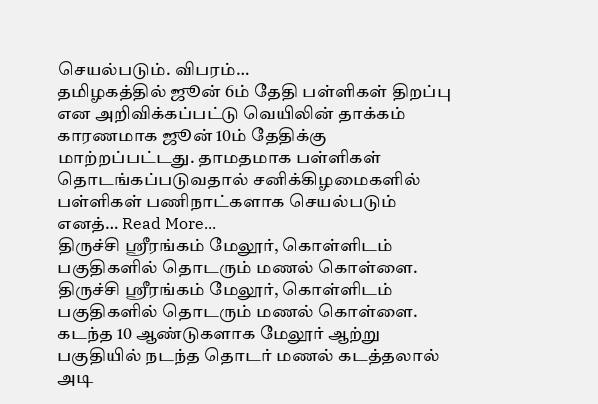செயல்படும். விபரம்…
தமிழகத்தில் ஜூன் 6ம் தேதி பள்ளிகள் திறப்பு என அறிவிக்கப்பட்டு வெயிலின் தாக்கம் காரணமாக ஜூன் 10ம் தேதிக்கு மாற்றப்பட்டது. தாமதமாக பள்ளிகள் தொடங்கப்படுவதால் சனிக்கிழமைகளில் பள்ளிகள் பணிநாட்களாக செயல்படும் எனத்… Read More...
திருச்சி ஸ்ரீரங்கம் மேலூர், கொள்ளிடம் பகுதிகளில் தொடரும் மணல் கொள்ளை.
திருச்சி ஸ்ரீரங்கம் மேலூர், கொள்ளிடம் பகுதிகளில் தொடரும் மணல் கொள்ளை.
கடந்த 10 ஆண்டுகளாக மேலூர் ஆற்று பகுதியில் நடந்த தொடர் மணல் கடத்தலால் அடி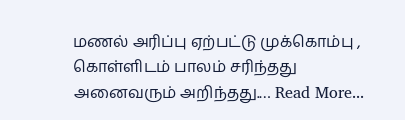மணல் அரிப்பு ஏற்பட்டு முக்கொம்பு , கொள்ளிடம் பாலம் சரிந்தது அனைவரும் அறிந்தது.… Read More...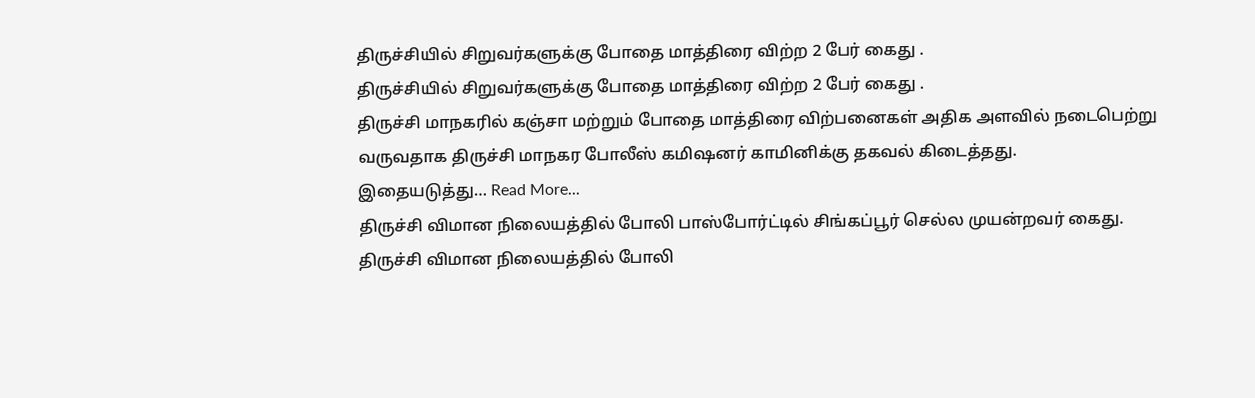திருச்சியில் சிறுவர்களுக்கு போதை மாத்திரை விற்ற 2 பேர் கைது .
திருச்சியில் சிறுவர்களுக்கு போதை மாத்திரை விற்ற 2 பேர் கைது .
திருச்சி மாநகரில் கஞ்சா மற்றும் போதை மாத்திரை விற்பனைகள் அதிக அளவில் நடைபெற்று வருவதாக திருச்சி மாநகர போலீஸ் கமிஷனர் காமினிக்கு தகவல் கிடைத்தது.
இதையடுத்து… Read More...
திருச்சி விமான நிலையத்தில் போலி பாஸ்போர்ட்டில் சிங்கப்பூர் செல்ல முயன்றவர் கைது.
திருச்சி விமான நிலையத்தில் போலி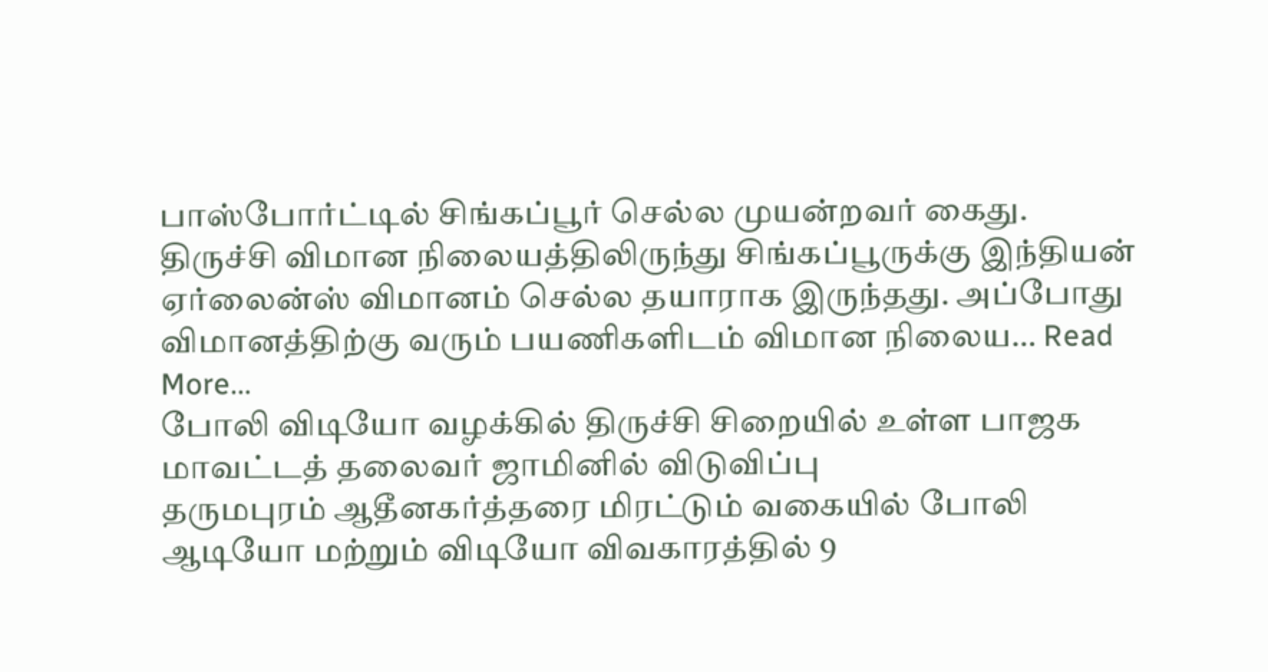பாஸ்போர்ட்டில் சிங்கப்பூர் செல்ல முயன்றவர் கைது.
திருச்சி விமான நிலையத்திலிருந்து சிங்கப்பூருக்கு இந்தியன் ஏர்லைன்ஸ் விமானம் செல்ல தயாராக இருந்தது. அப்போது விமானத்திற்கு வரும் பயணிகளிடம் விமான நிலைய… Read More...
போலி விடியோ வழக்கில் திருச்சி சிறையில் உள்ள பாஜக மாவட்டத் தலைவர் ஜாமினில் விடுவிப்பு
தருமபுரம் ஆதீனகர்த்தரை மிரட்டும் வகையில் போலி ஆடியோ மற்றும் விடியோ விவகாரத்தில் 9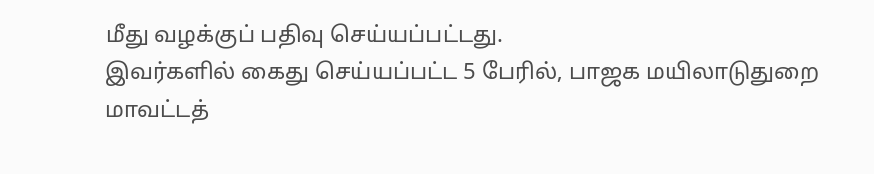மீது வழக்குப் பதிவு செய்யப்பட்டது.
இவர்களில் கைது செய்யப்பட்ட 5 பேரில், பாஜக மயிலாடுதுறை மாவட்டத்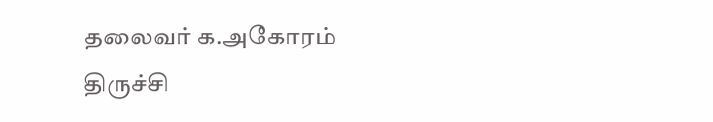தலைவர் க.அகோரம் திருச்சி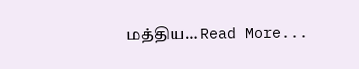மத்திய… Read More...